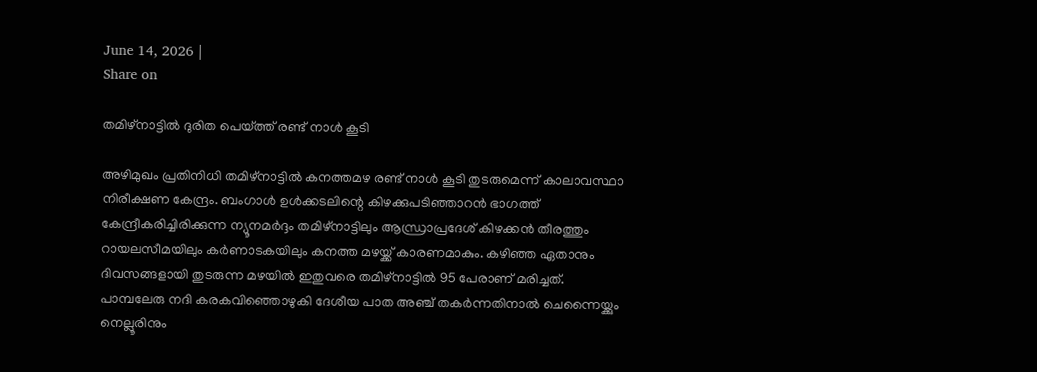June 14, 2026 |
Share on

തമിഴ്‌നാട്ടില്‍ ദുരിത പെയ്ത്ത് രണ്ട് നാള്‍ കൂടി

അഴിമുഖം പ്രതിനിധി തമിഴ്‌നാട്ടില്‍ കനത്തമഴ രണ്ട് നാള്‍ കൂടി തുടരുമെന്ന് കാലാവസ്ഥാ നിരീക്ഷണ കേന്ദ്രം. ബംഗാള്‍ ഉള്‍ക്കടലിന്റെ കിഴക്കുപടിഞ്ഞാറന്‍ ഭാഗത്ത് കേന്ദ്രീകരിച്ചിരിക്കുന്ന ന്യൂനമര്‍ദ്ദം തമിഴ്‌നാട്ടിലും ആന്ധ്രാപ്രദേശ് കിഴക്കന്‍ തീരത്തും റായലസീമയിലും കര്‍ണാടകയിലും കനത്ത മഴയ്ക്ക് കാരണമാകും. കഴിഞ്ഞ ഏതാനും ദിവസങ്ങളായി തുടരുന്ന മഴയില്‍ ഇതുവരെ തമിഴ്‌നാട്ടില്‍ 95 പേരാണ് മരിച്ചത്. പാമ്പലേരു നദി കരകവിഞ്ഞൊഴുകി ദേശീയ പാത അഞ്ച് തകര്‍ന്നതിനാല്‍ ചെന്നൈയ്ക്കും നെല്ലൂരിനും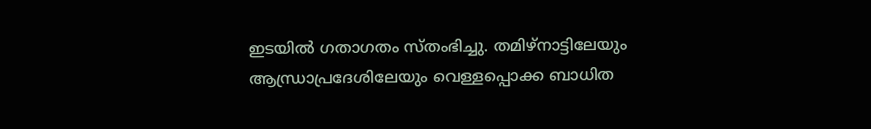ഇടയില്‍ ഗതാഗതം സ്തംഭിച്ചു. തമിഴ്‌നാട്ടിലേയും ആന്ധ്രാപ്രദേശിലേയും വെള്ളപ്പൊക്ക ബാധിത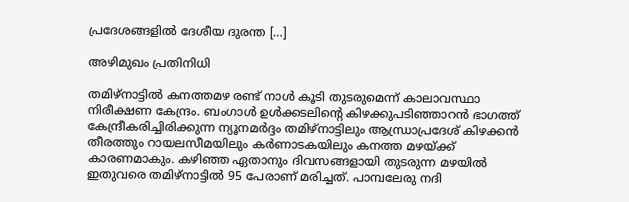പ്രദേശങ്ങളില്‍ ദേശീയ ദുരന്ത […]

അഴിമുഖം പ്രതിനിധി

തമിഴ്‌നാട്ടില്‍ കനത്തമഴ രണ്ട് നാള്‍ കൂടി തുടരുമെന്ന് കാലാവസ്ഥാ നിരീക്ഷണ കേന്ദ്രം. ബംഗാള്‍ ഉള്‍ക്കടലിന്റെ കിഴക്കുപടിഞ്ഞാറന്‍ ഭാഗത്ത് കേന്ദ്രീകരിച്ചിരിക്കുന്ന ന്യൂനമര്‍ദ്ദം തമിഴ്‌നാട്ടിലും ആന്ധ്രാപ്രദേശ് കിഴക്കന്‍ തീരത്തും റായലസീമയിലും കര്‍ണാടകയിലും കനത്ത മഴയ്ക്ക് കാരണമാകും. കഴിഞ്ഞ ഏതാനും ദിവസങ്ങളായി തുടരുന്ന മഴയില്‍ ഇതുവരെ തമിഴ്‌നാട്ടില്‍ 95 പേരാണ് മരിച്ചത്. പാമ്പലേരു നദി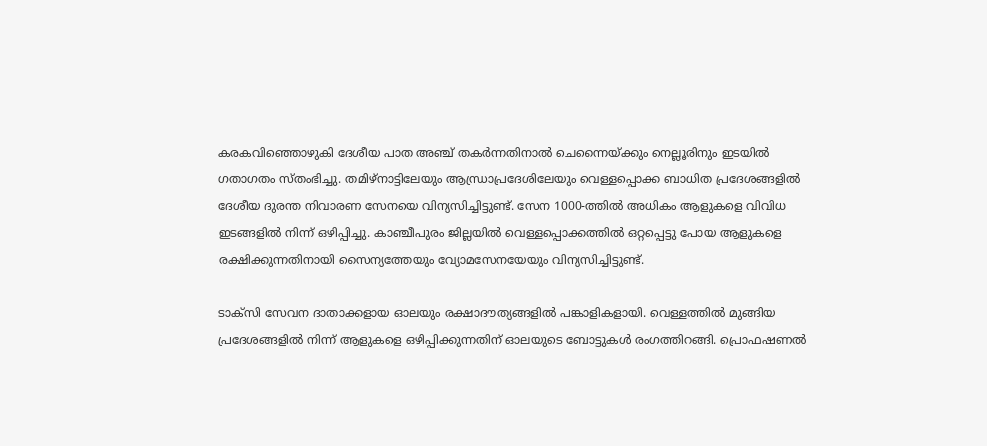കരകവിഞ്ഞൊഴുകി ദേശീയ പാത അഞ്ച് തകര്‍ന്നതിനാല്‍ ചെന്നൈയ്ക്കും നെല്ലൂരിനും ഇടയില്‍ ഗതാഗതം സ്തംഭിച്ചു. തമിഴ്‌നാട്ടിലേയും ആന്ധ്രാപ്രദേശിലേയും വെള്ളപ്പൊക്ക ബാധിത പ്രദേശങ്ങളില്‍ ദേശീയ ദുരന്ത നിവാരണ സേനയെ വിന്യസിച്ചിട്ടുണ്ട്. സേന 1000-ത്തില്‍ അധികം ആളുകളെ വിവിധ ഇടങ്ങളില്‍ നിന്ന് ഒഴിപ്പിച്ചു. കാഞ്ചീപുരം ജില്ലയില്‍ വെള്ളപ്പൊക്കത്തില്‍ ഒറ്റപ്പെട്ടു പോയ ആളുകളെ രക്ഷിക്കുന്നതിനായി സൈന്യത്തേയും വ്യോമസേനയേയും വിന്യസിച്ചിട്ടുണ്ട്.

ടാക്‌സി സേവന ദാതാക്കളായ ഓലയും രക്ഷാദൗത്യങ്ങളില്‍ പങ്കാളികളായി. വെള്ളത്തില്‍ മുങ്ങിയ പ്രദേശങ്ങളില്‍ നിന്ന് ആളുകളെ ഒഴിപ്പിക്കുന്നതിന് ഓലയുടെ ബോട്ടുകള്‍ രംഗത്തിറങ്ങി. പ്രൊഫഷണല്‍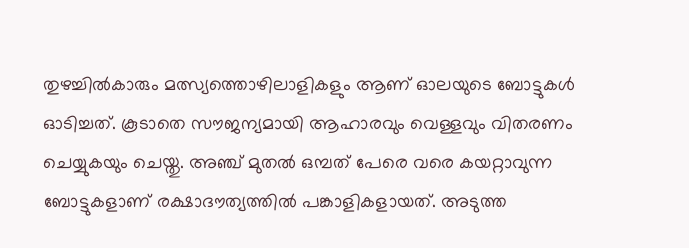തുഴച്ചില്‍കാരും മത്സ്യത്തൊഴിലാളികളും ആണ് ഓലയുടെ ബോട്ടുകള്‍ ഓടിച്ചത്. കൂടാതെ സൗജന്യമായി ആഹാരവും വെള്ളവും വിതരണം ചെയ്യുകയും ചെയ്തു. അഞ്ച് മുതല്‍ ഒമ്പത് പേരെ വരെ കയറ്റാവുന്ന ബോട്ടുകളാണ് രക്ഷാദൗത്യത്തില്‍ പങ്കാളികളായത്. അടുത്ത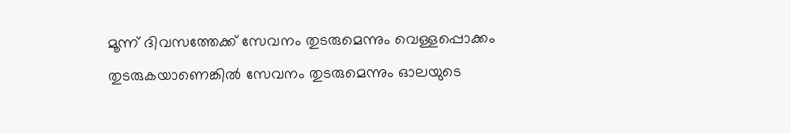മൂന്ന് ദിവസത്തേക്ക് സേവനം തുടരുമെന്നും വെള്ളപ്പൊക്കം തുടരുകയാണെങ്കില്‍ സേവനം തുടരുമെന്നും ഓലയുടെ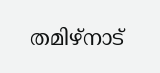തമിഴ്‌നാട്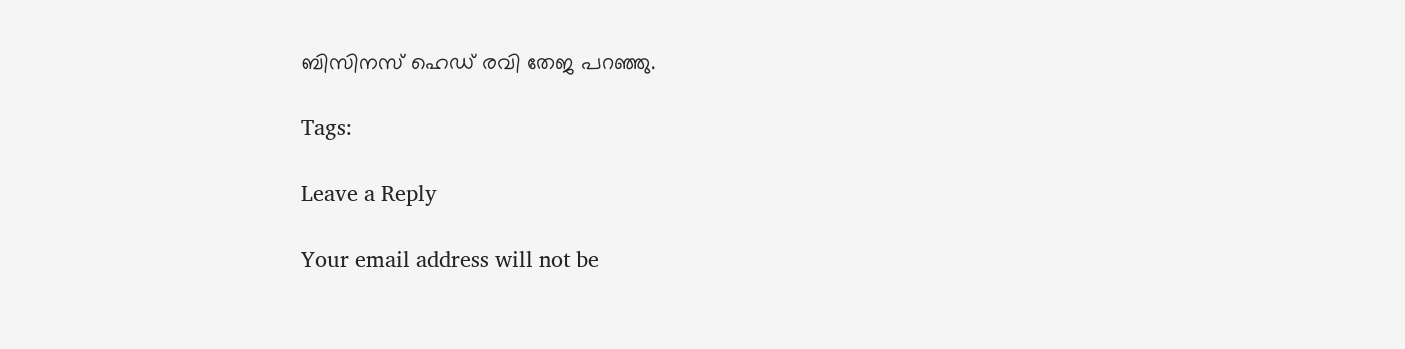ബിസിനസ് ഹെഡ് രവി തേജ പറഞ്ഞു.

Tags:

Leave a Reply

Your email address will not be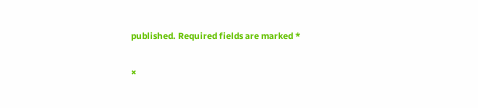published. Required fields are marked *

×